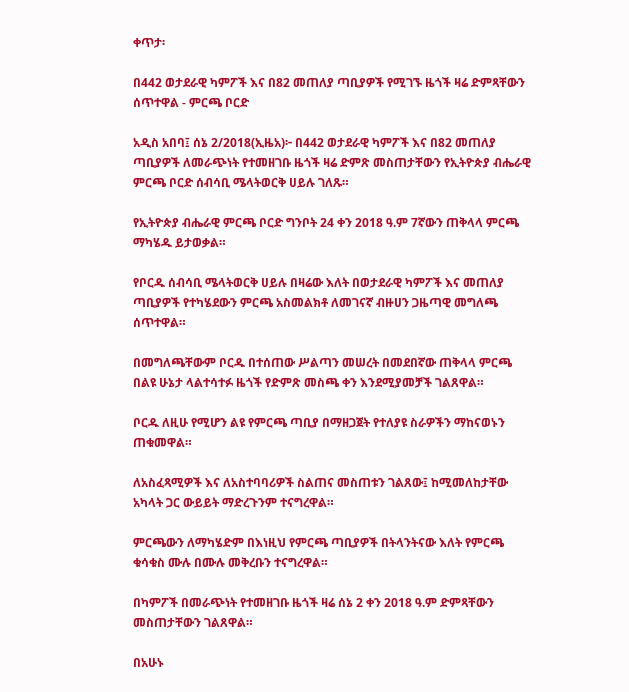ቀጥታ፡

በ442 ወታደራዊ ካምፖች እና በ82 መጠለያ ጣቢያዎች የሚገኙ ዜጎች ዛሬ ድምጻቸውን ሰጥተዋል - ምርጫ ቦርድ

አዲስ አበባ፤ ሰኔ 2/2018(ኢዜአ)፦ በ442 ወታደራዊ ካምፖች እና በ82 መጠለያ ጣቢያዎች ለመራጭነት የተመዘገቡ ዜጎች ዛሬ ድምጽ መስጠታቸውን የኢትዮጵያ ብሔራዊ ምርጫ ቦርድ ሰብሳቢ ሜላትወርቅ ሀይሉ ገለጹ።

የኢትዮጵያ ብሔራዊ ምርጫ ቦርድ ግንቦት 24 ቀን 2018 ዓ.ም 7ኛውን ጠቅላላ ምርጫ ማካሄዱ ይታወቃል።

የቦርዱ ሰብሳቢ ሜላትወርቅ ሀይሉ በዛሬው እለት በወታደራዊ ካምፖች እና መጠለያ ጣቢያዎች የተካሄደውን ምርጫ አስመልክቶ ለመገናኛ ብዙሀን ጋዜጣዊ መግለጫ ሰጥተዋል።

በመግለጫቸውም ቦርዱ በተሰጠው ሥልጣን መሠረት በመደበኛው ጠቅላላ ምርጫ በልዩ ሁኔታ ላልተሳተፉ ዜጎች የድምጽ መስጫ ቀን እንደሚያመቻች ገልጸዋል።

ቦርዱ ለዚሁ የሚሆን ልዩ የምርጫ ጣቢያ በማዘጋጀት የተለያዩ ስራዎችን ማከናወኑን ጠቁመዋል።

ለአስፈጻሚዎች እና ለአስተባባሪዎች ስልጠና መስጠቱን ገልጸው፤ ከሚመለከታቸው አካላት ጋር ውይይት ማድረጉንም ተናግረዋል።

ምርጫውን ለማካሄድም በእነዚህ የምርጫ ጣቢያዎች በትላንትናው እለት የምርጫ ቁሳቁስ ሙሉ በሙሉ መቅረቡን ተናግረዋል።

በካምፖች በመራጭነት የተመዘገቡ ዜጎች ዛሬ ሰኔ 2 ቀን 2018 ዓ.ም ድምጻቸውን መስጠታቸውን ገልጸዋል።

በአሁኑ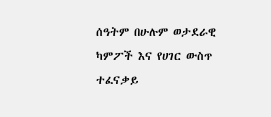ሰዓትም በሁሉም ወታደራዊ ካምፖች እና የሀገር ውስጥ ተፈናቃይ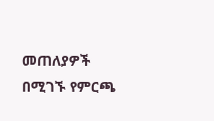መጠለያዎች በሚገኙ የምርጫ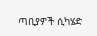ጣቢያዎች ሲካሄድ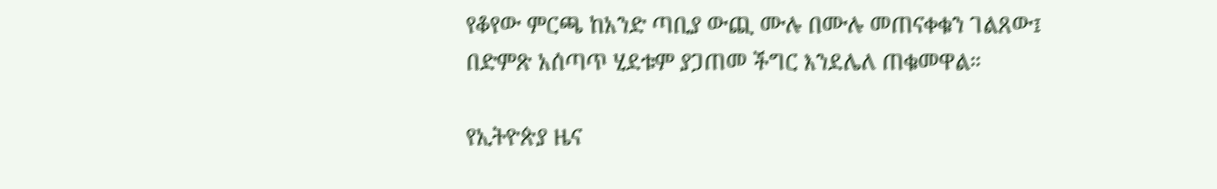የቆየው ምርጫ ከአንድ ጣቢያ ውጪ ሙሉ በሙሉ መጠናቀቁን ገልጸው፤ በድምጽ አሰጣጥ ሂደቱም ያጋጠመ ችግር እንደሌለ ጠቁመዋል።

የኢትዮጵያ ዜና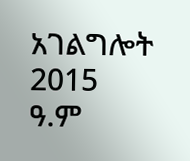አገልግሎት
2015
ዓ.ም